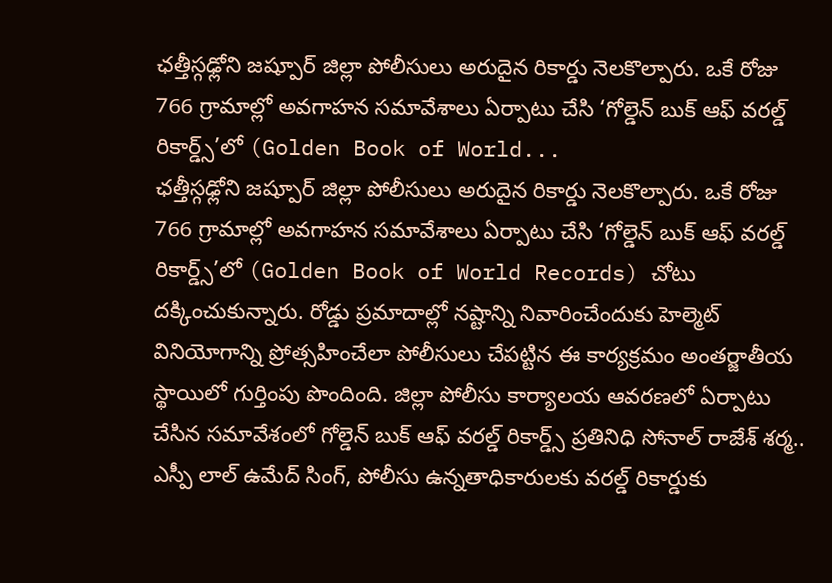ఛత్తీస్గఢ్లోని జష్పూర్ జిల్లా పోలీసులు అరుదైన రికార్డు నెలకొల్పారు. ఒకే రోజు 766 గ్రామాల్లో అవగాహన సమావేశాలు ఏర్పాటు చేసి ‘గోల్డెన్ బుక్ ఆఫ్ వరల్డ్ రికార్డ్స్’లో (Golden Book of World...
ఛత్తీస్గఢ్లోని జష్పూర్ జిల్లా పోలీసులు అరుదైన రికార్డు నెలకొల్పారు. ఒకే రోజు 766 గ్రామాల్లో అవగాహన సమావేశాలు ఏర్పాటు చేసి ‘గోల్డెన్ బుక్ ఆఫ్ వరల్డ్ రికార్డ్స్’లో (Golden Book of World Records) చోటు దక్కించుకున్నారు. రోడ్డు ప్రమాదాల్లో నష్టాన్ని నివారించేందుకు హెల్మెట్ వినియోగాన్ని ప్రోత్సహించేలా పోలీసులు చేపట్టిన ఈ కార్యక్రమం అంతర్జాతీయ స్థాయిలో గుర్తింపు పొందింది. జిల్లా పోలీసు కార్యాలయ ఆవరణలో ఏర్పాటు చేసిన సమావేశంలో గోల్డెన్ బుక్ ఆఫ్ వరల్డ్ రికార్డ్స్ ప్రతినిధి సోనాల్ రాజేశ్ శర్మ.. ఎస్పీ లాల్ ఉమేద్ సింగ్, పోలీసు ఉన్నతాధికారులకు వరల్డ్ రికార్డుకు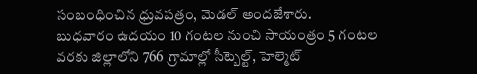సంబంధించిన ధ్రువపత్రం, మెడల్ అందజేశారు.
బుధవారం ఉదయం 10 గంటల నుంచి సాయంత్రం 5 గంటల వరకు జిల్లాలోని 766 గ్రామాల్లో సీట్బెల్ట్, హెల్మెట్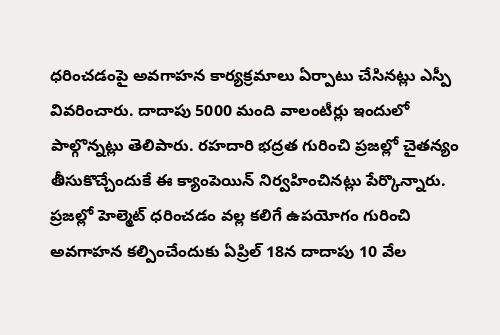ధరించడంపై అవగాహన కార్యక్రమాలు ఏర్పాటు చేసినట్లు ఎస్పీ వివరించారు. దాదాపు 5000 మంది వాలంటీర్లు ఇందులో పాల్గొన్నట్లు తెలిపారు. రహదారి భద్రత గురించి ప్రజల్లో చైతన్యం తీసుకొచ్చేందుకే ఈ క్యాంపెయిన్ నిర్వహించినట్లు పేర్కొన్నారు. ప్రజల్లో హెల్మెట్ ధరించడం వల్ల కలిగే ఉపయోగం గురించి అవగాహన కల్పించేందుకు ఏప్రిల్ 18న దాదాపు 10 వేల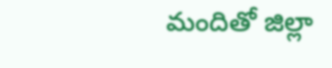మందితో జిల్లా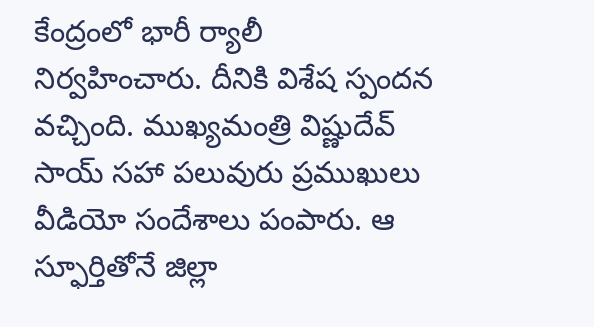కేంద్రంలో భారీ ర్యాలీ నిర్వహించారు. దీనికి విశేష స్పందన వచ్చింది. ముఖ్యమంత్రి విష్ణుదేవ్ సాయ్ సహా పలువురు ప్రముఖులు వీడియో సందేశాలు పంపారు. ఆ స్ఫూర్తితోనే జిల్లా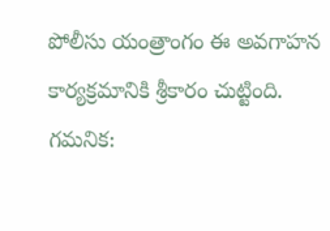పోలీసు యంత్రాంగం ఈ అవగాహన కార్యక్రమానికి శ్రీకారం చుట్టింది.
గమనిక: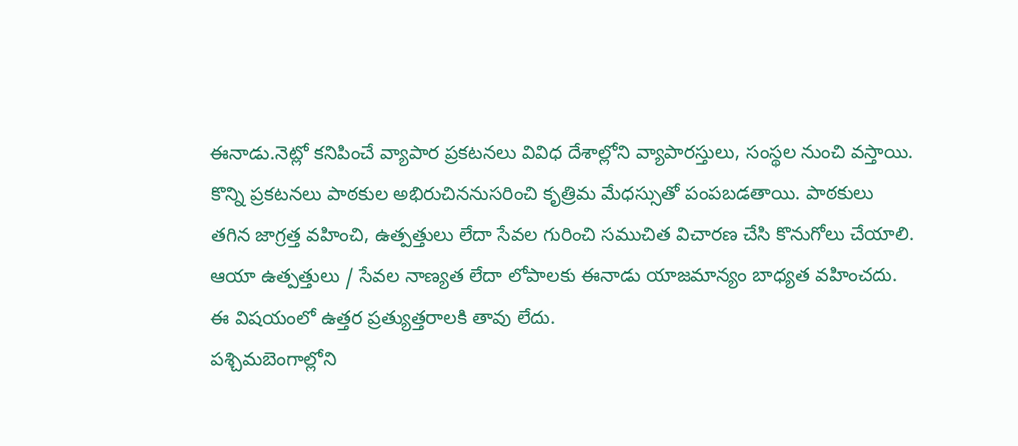ఈనాడు.నెట్లో కనిపించే వ్యాపార ప్రకటనలు వివిధ దేశాల్లోని వ్యాపారస్తులు, సంస్థల నుంచి వస్తాయి. కొన్ని ప్రకటనలు పాఠకుల అభిరుచిననుసరించి కృత్రిమ మేధస్సుతో పంపబడతాయి. పాఠకులు తగిన జాగ్రత్త వహించి, ఉత్పత్తులు లేదా సేవల గురించి సముచిత విచారణ చేసి కొనుగోలు చేయాలి. ఆయా ఉత్పత్తులు / సేవల నాణ్యత లేదా లోపాలకు ఈనాడు యాజమాన్యం బాధ్యత వహించదు. ఈ విషయంలో ఉత్తర ప్రత్యుత్తరాలకి తావు లేదు.
పశ్చిమబెంగాల్లోని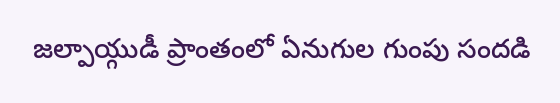జల్పాయ్గుడీ ప్రాంతంలో ఏనుగుల గుంపు సందడి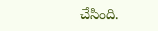చేసింది.